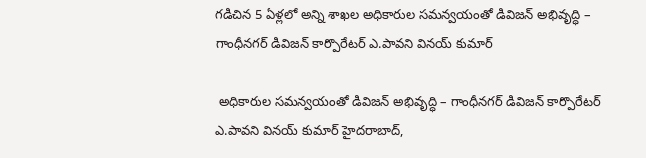గడిచిన 5 ఏళ్లలో అన్ని శాఖల అధికారుల సమన్వయంతో డివిజ‌న్ అభివృద్ధి – గాంధీనగర్ డివిజన్ కార్పొరేటర్ ఎ.పావని వినయ్ కుమార్

 అధికారుల సమన్వయంతో డివిజ‌న్ అభివృద్ధి – గాంధీనగర్ డివిజన్ కార్పొరేటర్ ఎ.పావని వినయ్ కుమార్ హైదరాబాద్,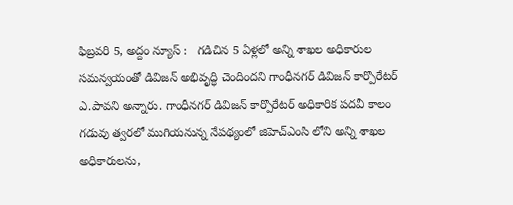ఫిబ్ర‌వ‌రి 5, అద్దం న్యూస్ :   గడిచిన 5 ఏళ్లలో అన్ని శాఖల అధికారుల సమన్వయంతో డివిజ‌న్ అభివృద్ధి చెందింద‌ని గాంధీనగర్ డివిజన్ కార్పొరేటర్ ఎ.పావని అన్నారు. గాంధీనగర్ డివిజన్ కార్పొరేటర్ అధికారిక ప‌ద‌వీ కాలం గడువు త్వరలో ముగియనున్న నేపథ్యంలో జిహెచ్ఎంసి లోని అన్ని శాఖల అధికారులను,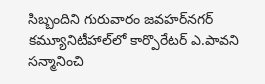సిబ్బందిని గురువారం జవహ‌ర్‌న‌గ‌ర్ కమ్యూనిటీహాల్‌లో కార్పొరేటర్ ఎ.పావని సన్మానించి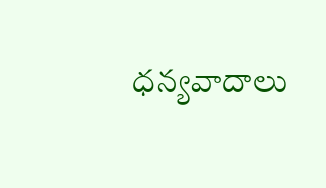ధన్యవాదాలు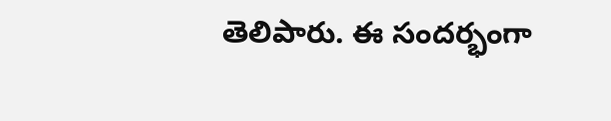తెలిపారు. ఈ సందర్భంగా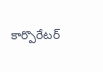కార్పొరేటర్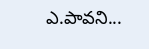ఎ.పావని...